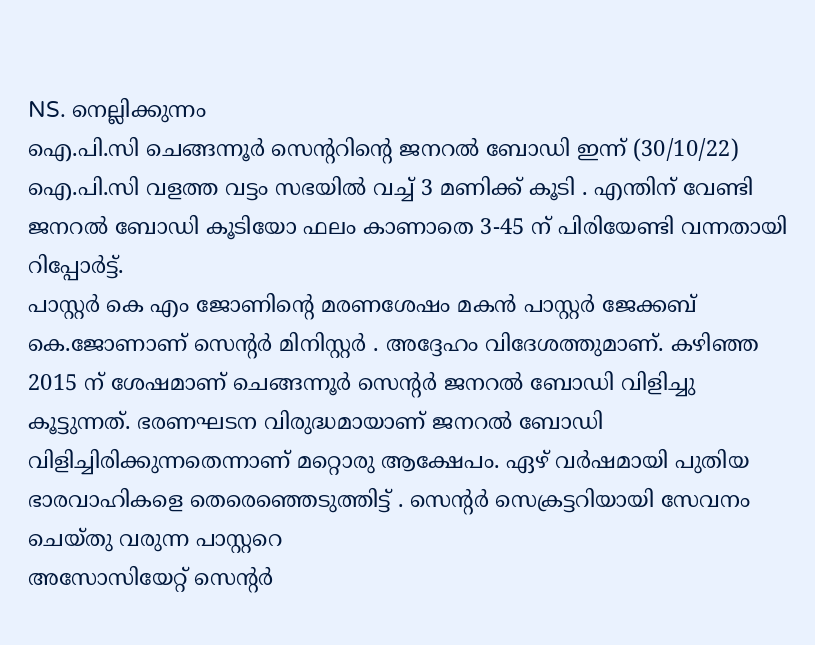NS. നെല്ലിക്കുന്നം
ഐ.പി.സി ചെങ്ങന്നൂർ സെന്ററിന്റെ ജനറൽ ബോഡി ഇന്ന് (30/10/22) ഐ.പി.സി വളത്ത വട്ടം സഭയിൽ വച്ച് 3 മണിക്ക് കൂടി . എന്തിന് വേണ്ടി ജനറൽ ബോഡി കൂടിയോ ഫലം കാണാതെ 3-45 ന് പിരിയേണ്ടി വന്നതായി റിപ്പോർട്ട്.
പാസ്റ്റർ കെ എം ജോണിന്റെ മരണശേഷം മകൻ പാസ്റ്റർ ജേക്കബ് കെ.ജോണാണ് സെന്റർ മിനിസ്റ്റർ . അദ്ദേഹം വിദേശത്തുമാണ്. കഴിഞ്ഞ 2015 ന് ശേഷമാണ് ചെങ്ങന്നൂർ സെന്റർ ജനറൽ ബോഡി വിളിച്ചു കൂട്ടുന്നത്. ഭരണഘടന വിരുദ്ധമായാണ് ജനറൽ ബോഡി വിളിച്ചിരിക്കുന്നതെന്നാണ് മറ്റൊരു ആക്ഷേപം. ഏഴ് വർഷമായി പുതിയ ഭാരവാഹികളെ തെരെഞ്ഞെടുത്തിട്ട് . സെന്റർ സെക്രട്ടറിയായി സേവനം ചെയ്തു വരുന്ന പാസ്റ്ററെ
അസോസിയേറ്റ് സെന്റർ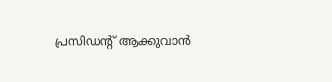പ്രസിഡന്റ് ആക്കുവാൻ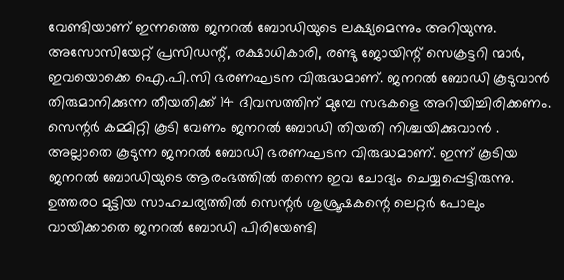വേണ്ടിയാണ് ഇന്നത്തെ ജനറൽ ബോഡിയുടെ ലക്ഷ്യമെന്നും അറിയുന്നു. അസോസിയേറ്റ് പ്രസിഡന്റ്, രക്ഷാധികാരി, രണ്ടു ജോയിന്റ് സെക്രട്ടറി ന്മാർ, ഇവയൊക്കെ ഐ.പി.സി ഭരണഘടന വിരുദ്ധമാണ്. ജനറൽ ബോഡി കൂടുവാൻ തിരുമാനിക്കുന്ന തീയതിക്ക് 14 ദിവസത്തിന് മുമ്പേ സഭകളെ അറിയിച്ചിരിക്കണം. സെന്റർ കമ്മിറ്റി കൂടി വേണം ജനറൽ ബോഡി തിയതി നിശ്ചയിക്കുവാൻ . അല്ലാതെ കൂടുന്ന ജനറൽ ബോഡി ഭരണഘടന വിരുദ്ധമാണ്. ഇന്ന് കൂടിയ ജനറൽ ബോഡിയുടെ ആരംഭത്തിൽ തന്നെ ഇവ ചോദ്യം ചെയ്യപ്പെട്ടിരുന്നു. ഉത്തരo മുട്ടിയ സാഹചര്യത്തിൽ സെന്റർ ശുശ്രൂഷകന്റെ ലെറ്റർ പോലും വായിക്കാതെ ജനറൽ ബോഡി പിരിയേണ്ടി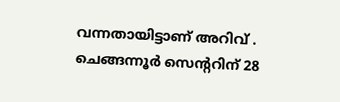വന്നതായിട്ടാണ് അറിവ് . ചെങ്ങന്നൂർ സെന്ററിന് 28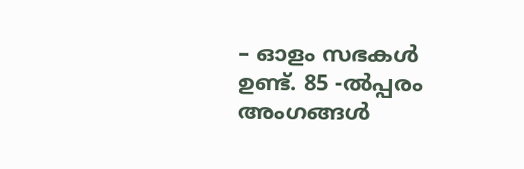– ഓളം സഭകൾ ഉണ്ട്. 85 -ൽപ്പരം അംഗങ്ങൾ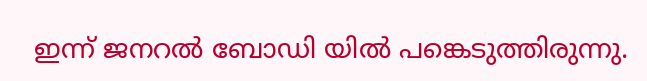ഇന്ന് ജനറൽ ബോഡി യിൽ പങ്കെടുത്തിരുന്നു.